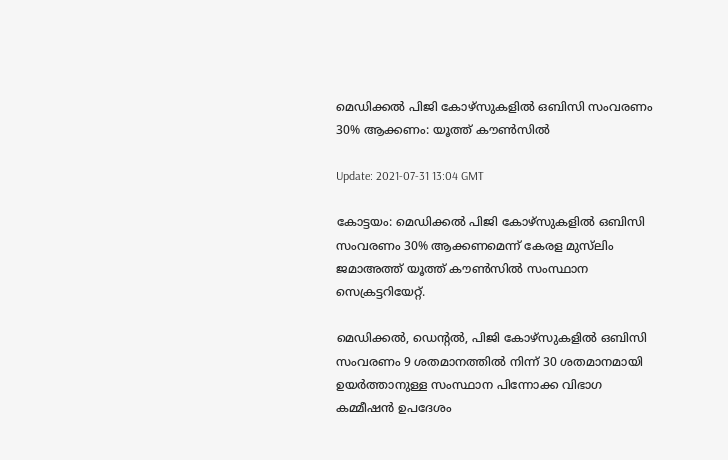മെഡിക്കല്‍ പിജി കോഴ്‌സുകളില്‍ ഒബിസി സംവരണം 30% ആക്കണം: യൂത്ത് കൗണ്‍സില്‍

Update: 2021-07-31 13:04 GMT

കോട്ടയം: മെഡിക്കല്‍ പിജി കോഴ്‌സുകളില്‍ ഒബിസി സംവരണം 30% ആക്കണമെന്ന് കേരള മുസ്‌ലിം ജമാഅത്ത് യൂത്ത് കൗണ്‍സില്‍ സംസ്ഥാന സെക്രട്ടറിയേറ്റ്.

മെഡിക്കല്‍, ഡെന്റല്‍, പിജി കോഴ്‌സുകളില്‍ ഒബിസി സംവരണം 9 ശതമാനത്തില്‍ നിന്ന് 30 ശതമാനമായി ഉയര്‍ത്താനുള്ള സംസ്ഥാന പിന്നോക്ക വിഭാഗ കമ്മീഷന്‍ ഉപദേശം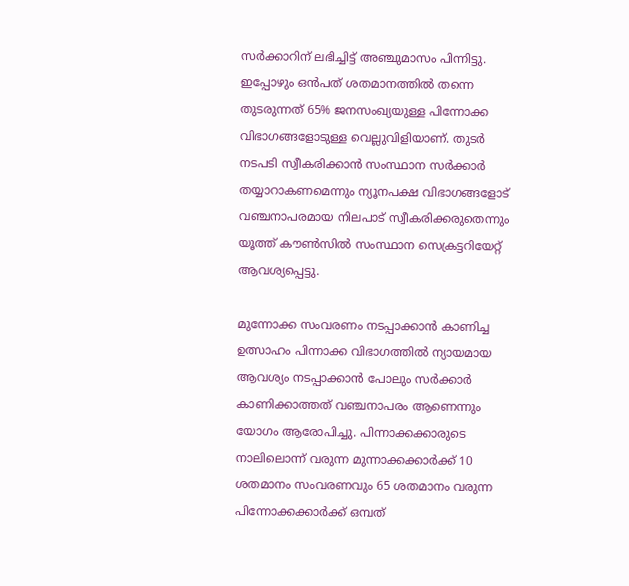സര്‍ക്കാറിന് ലഭിച്ചിട്ട് അഞ്ചുമാസം പിന്നിട്ടു. ഇപ്പോഴും ഒന്‍പത് ശതമാനത്തില്‍ തന്നെ തുടരുന്നത് 65% ജനസംഖ്യയുള്ള പിന്നോക്ക വിഭാഗങ്ങളോടുള്ള വെല്ലുവിളിയാണ്. തുടര്‍ നടപടി സ്വീകരിക്കാന്‍ സംസ്ഥാന സര്‍ക്കാര്‍ തയ്യാറാകണമെന്നും ന്യൂനപക്ഷ വിഭാഗങ്ങളോട് വഞ്ചനാപരമായ നിലപാട് സ്വീകരിക്കരുതെന്നും യൂത്ത് കൗണ്‍സില്‍ സംസ്ഥാന സെക്രട്ടറിയേറ്റ് ആവശ്യപ്പെട്ടു.

മുന്നോക്ക സംവരണം നടപ്പാക്കാന്‍ കാണിച്ച ഉത്സാഹം പിന്നാക്ക വിഭാഗത്തില്‍ ന്യായമായ ആവശ്യം നടപ്പാക്കാന്‍ പോലും സര്‍ക്കാര്‍ കാണിക്കാത്തത് വഞ്ചനാപരം ആണെന്നും യോഗം ആരോപിച്ചു. പിന്നാക്കക്കാരുടെ നാലിലൊന്ന് വരുന്ന മുന്നാക്കക്കാര്‍ക്ക് 10 ശതമാനം സംവരണവും 65 ശതമാനം വരുന്ന പിന്നോക്കക്കാര്‍ക്ക് ഒമ്പത്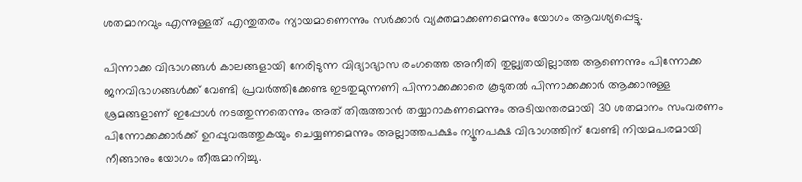ശതമാനവും എന്നുള്ളത് എന്തുതരം ന്യായമാണെന്നും സര്‍ക്കാര്‍ വ്യക്തമാക്കണമെന്നും യോഗം ആവശ്യപ്പെട്ടു.

പിന്നാക്ക വിഭാഗങ്ങള്‍ കാലങ്ങളായി നേരിടുന്ന വിദ്യാഭ്യാസ രംഗത്തെ അനീതി തുല്ല്യതയില്ലാത്ത ആണെന്നും പിന്നോക്ക ജനവിഭാഗങ്ങള്‍ക്ക് വേണ്ടി പ്രവര്‍ത്തിക്കേണ്ട ഇടതുമുന്നണി പിന്നാക്കക്കാരെ കൂടുതല്‍ പിന്നാക്കക്കാര്‍ ആക്കാനുള്ള ശ്രമങ്ങളാണ് ഇപ്പോള്‍ നടത്തുന്നതെന്നും അത് തിരുത്താന്‍ തയ്യാറാകണമെന്നും അടിയന്തരമായി 30 ശതമാനം സംവരണം പിന്നോക്കക്കാര്‍ക്ക് ഉറപ്പുവരുത്തുകയും ചെയ്യണമെന്നും അല്ലാത്തപക്ഷം ന്യൂനപക്ഷ വിഭാഗത്തിന് വേണ്ടി നിയമപരമായി നീങ്ങാനും യോഗം തീരുമാനിച്ചു.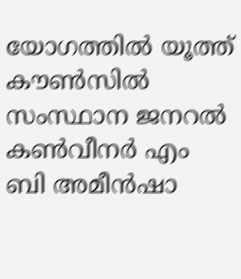യോഗത്തില്‍ യൂത്ത് കൗണ്‍സില്‍ സംസ്ഥാന ജനറല്‍ കണ്‍വീനര്‍ എം ബി അമീന്‍ഷാ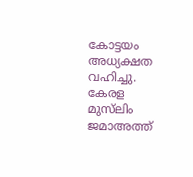കോട്ടയം അധ്യക്ഷത വഹിച്ചു. കേരള മുസ്‌ലിം ജമാഅത്ത്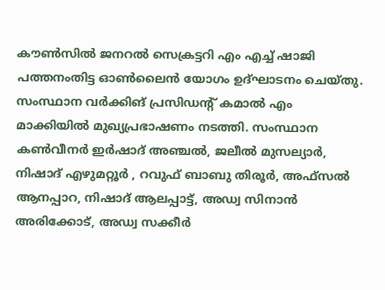കൗണ്‍സില്‍ ജനറല്‍ സെക്രട്ടറി എം എച്ച് ഷാജി പത്തനംതിട്ട ഓണ്‍ലൈന്‍ യോഗം ഉദ്ഘാടനം ചെയ്തു. സംസ്ഥാന വര്‍ക്കിങ് പ്രസിഡന്റ് കമാല്‍ എം മാക്കിയില്‍ മുഖ്യപ്രഭാഷണം നടത്തി. സംസ്ഥാന കണ്‍വീനര്‍ ഇര്‍ഷാദ് അഞ്ചല്‍, ജലീല്‍ മുസല്യാര്‍, നിഷാദ് എഴുമറ്റൂര്‍ , റവുഫ് ബാബു തിരൂര്‍, അഫ്‌സല്‍ ആനപ്പാറ, നിഷാദ് ആലപ്പാട്ട്, അഡ്വ സിനാന്‍ അരിക്കോട്, അഡ്വ സക്കീര്‍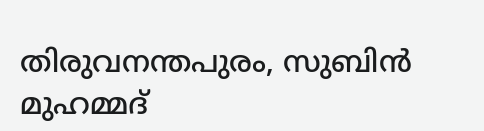തിരുവനന്തപുരം, സുബിന്‍ മുഹമ്മദ്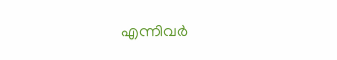എന്നിവര്‍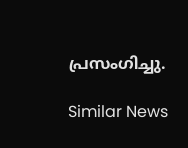പ്രസംഗിച്ചു.

Similar News